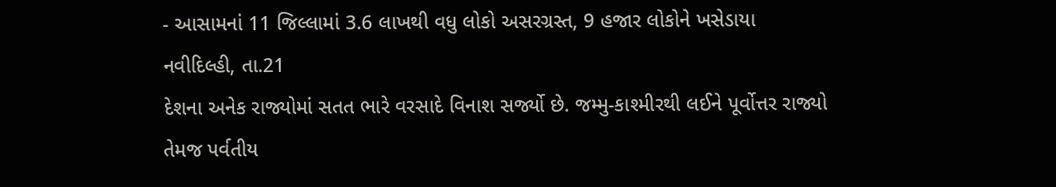- આસામનાં 11 જિલ્લામાં 3.6 લાખથી વધુ લોકો અસરગ્રસ્ત, 9 હજાર લોકોને ખસેડાયા
નવીદિલ્હી, તા.21
દેશના અનેક રાજ્યોમાં સતત ભારે વરસાદે વિનાશ સર્જ્યો છે. જમ્મુ-કાશ્મીરથી લઈને પૂર્વોત્તર રાજ્યો તેમજ પર્વતીય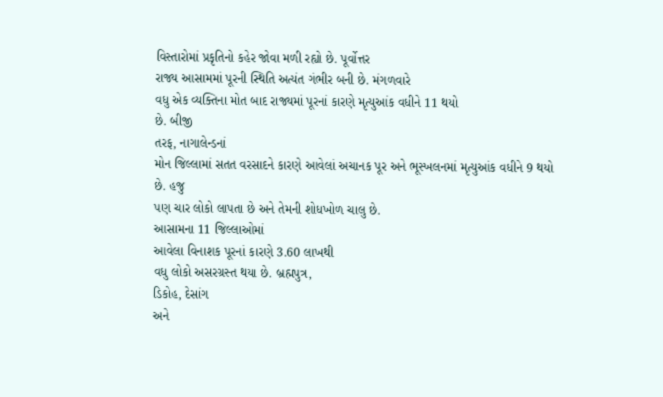વિસ્તારોમાં પ્રકૃતિનો કહેર જોવા મળી રહ્યો છે. પૂર્વોત્તર
રાજ્ય આસામમાં પૂરની સ્થિતિ અત્યંત ગંભીર બની છે. મંગળવારે
વધુ એક વ્યક્તિના મોત બાદ રાજ્યમાં પૂરનાં કારણે મૃત્યુઆંક વધીને 11 થયો
છે. બીજી
તરફ, નાગાલેન્ડનાં
મોન જિલ્લામાં સતત વરસાદને કારણે આવેલાં અચાનક પૂર અને ભૂસ્ખલનમાં મૃત્યુઆંક વધીને 9 થયો
છે. હજુ
પણ ચાર લોકો લાપતા છે અને તેમની શોધખોળ ચાલુ છે.
આસામના 11 જિલ્લાઓમાં
આવેલા વિનાશક પૂરનાં કારણે 3.60 લાખથી
વધુ લોકો અસરગ્રસ્ત થયા છે. બ્રહ્મપુત્ર,
ડિકોહ, દેસાંગ
અને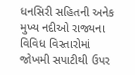ધનસિરી સહિતની અનેક મુખ્ય નદીઓ રાજ્યના વિવિધ વિસ્તારોમાં જોખમી સપાટીથી ઉપર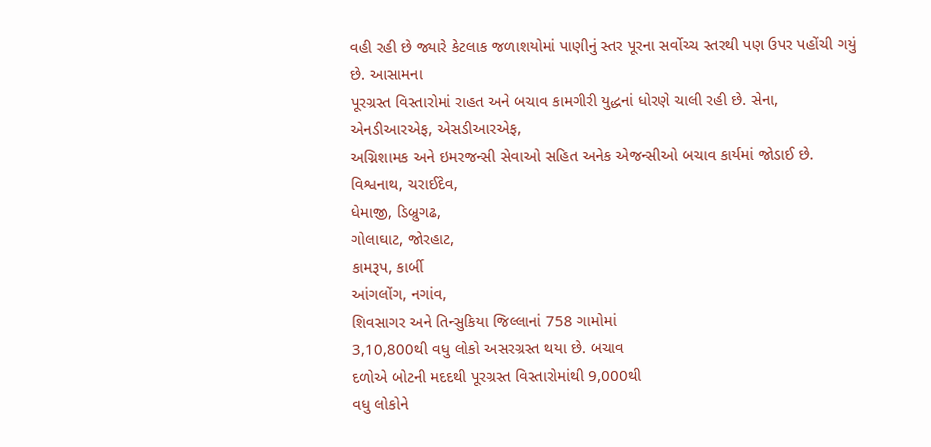વહી રહી છે જ્યારે કેટલાક જળાશયોમાં પાણીનું સ્તર પૂરના સર્વોચ્ચ સ્તરથી પણ ઉપર પહોંચી ગયું છે. આસામના
પૂરગ્રસ્ત વિસ્તારોમાં રાહત અને બચાવ કામગીરી યુદ્ધનાં ધોરણે ચાલી રહી છે. સેના,
એનડીઆરએફ, એસડીઆરએફ,
અગ્નિશામક અને ઇમરજન્સી સેવાઓ સહિત અનેક એજન્સીઓ બચાવ કાર્યમાં જોડાઈ છે.
વિશ્વનાથ, ચરાઈદેવ,
ધેમાજી, ડિબ્રુગઢ,
ગોલાઘાટ, જોરહાટ,
કામરૂપ, કાર્બી
આંગલોંગ, નગાંવ,
શિવસાગર અને તિન્સુકિયા જિલ્લાનાં 758 ગામોમાં
3,10,800થી વધુ લોકો અસરગ્રસ્ત થયા છે. બચાવ
દળોએ બોટની મદદથી પૂરગ્રસ્ત વિસ્તારોમાંથી 9,000થી
વધુ લોકોને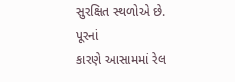સુરક્ષિત સ્થળોએ છે. પૂરનાં
કારણે આસામમાં રેલ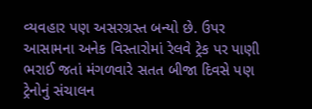વ્યવહાર પણ અસરગ્રસ્ત બન્યો છે. ઉપર
આસામના અનેક વિસ્તારોમાં રેલવે ટ્રેક પર પાણી ભરાઈ જતાં મંગળવારે સતત બીજા દિવસે પણ ટ્રેનોનું સંચાલન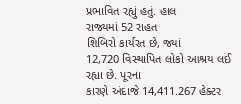પ્રભાવિત રહ્યું હતું. હાલ
રાજ્યમાં 52 રાહત
શિબિરો કાર્યરત છે, જ્યાં
12,720 વિસ્થાપિત લોકો આશ્રય લઈ રહ્યા છે. પૂરના
કારણે અંદાજે 14,411.267 હેક્ટર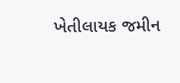ખેતીલાયક જમીન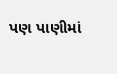પણ પાણીમાં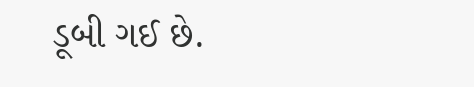ડૂબી ગઈ છે.